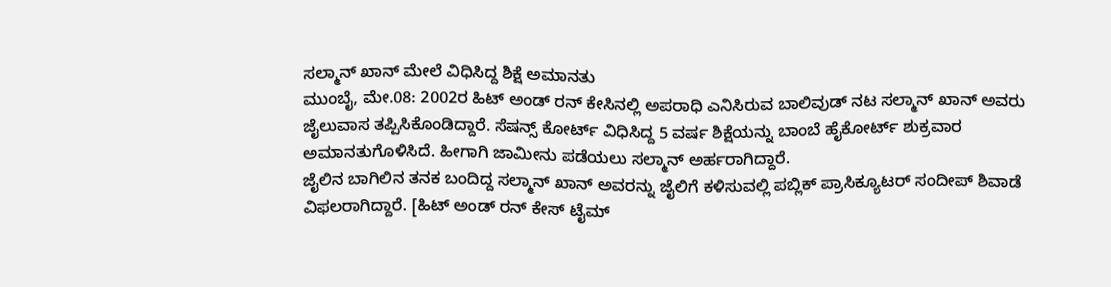ಸಲ್ಮಾನ್ ಖಾನ್ ಮೇಲೆ ವಿಧಿಸಿದ್ದ ಶಿಕ್ಷೆ ಅಮಾನತು
ಮುಂಬೈ, ಮೇ.08: 2002ರ ಹಿಟ್ ಅಂಡ್ ರನ್ ಕೇಸಿನಲ್ಲಿ ಅಪರಾಧಿ ಎನಿಸಿರುವ ಬಾಲಿವುಡ್ ನಟ ಸಲ್ಮಾನ್ ಖಾನ್ ಅವರು ಜೈಲುವಾಸ ತಪ್ಪಿಸಿಕೊಂಡಿದ್ದಾರೆ. ಸೆಷನ್ಸ್ ಕೋರ್ಟ್ ವಿಧಿಸಿದ್ದ 5 ವರ್ಷ ಶಿಕ್ಷೆಯನ್ನು ಬಾಂಬೆ ಹೈಕೋರ್ಟ್ ಶುಕ್ರವಾರ ಅಮಾನತುಗೊಳಿಸಿದೆ. ಹೀಗಾಗಿ ಜಾಮೀನು ಪಡೆಯಲು ಸಲ್ಮಾನ್ ಅರ್ಹರಾಗಿದ್ದಾರೆ.
ಜೈಲಿನ ಬಾಗಿಲಿನ ತನಕ ಬಂದಿದ್ದ ಸಲ್ಮಾನ್ ಖಾನ್ ಅವರನ್ನು ಜೈಲಿಗೆ ಕಳಿಸುವಲ್ಲಿ ಪಬ್ಲಿಕ್ ಪ್ರಾಸಿಕ್ಯೂಟರ್ ಸಂದೀಪ್ ಶಿವಾಡೆ ವಿಫಲರಾಗಿದ್ದಾರೆ. [ಹಿಟ್ ಅಂಡ್ ರನ್ ಕೇಸ್ ಟೈಮ್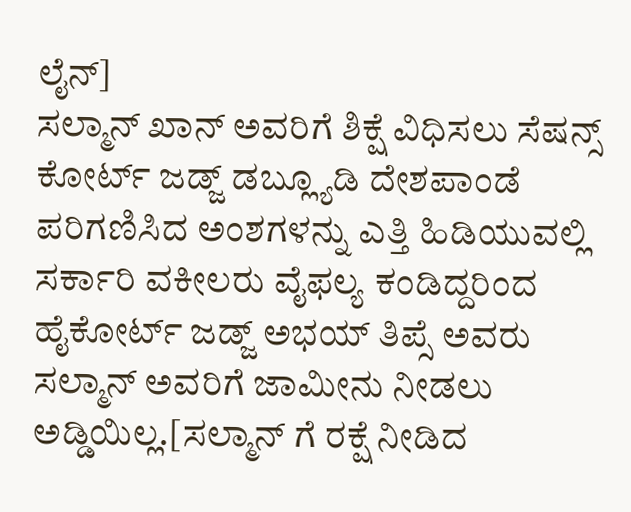ಲೈನ್]
ಸಲ್ಮಾನ್ ಖಾನ್ ಅವರಿಗೆ ಶಿಕ್ಷೆ ವಿಧಿಸಲು ಸೆಷನ್ಸ್ ಕೋರ್ಟ್ ಜಡ್ಜ್ ಡಬ್ಲ್ಯೂಡಿ ದೇಶಪಾಂಡೆ ಪರಿಗಣಿಸಿದ ಅಂಶಗಳನ್ನು ಎತ್ತಿ ಹಿಡಿಯುವಲ್ಲಿ ಸರ್ಕಾರಿ ವಕೀಲರು ವೈಫಲ್ಯ ಕಂಡಿದ್ದರಿಂದ ಹೈಕೋರ್ಟ್ ಜಡ್ಜ್ ಅಭಯ್ ತಿಪ್ಸೆ ಅವರು ಸಲ್ಮಾನ್ ಅವರಿಗೆ ಜಾಮೀನು ನೀಡಲು ಅಡ್ಡಿಯಿಲ್ಲ.[ಸಲ್ಮಾನ್ ಗೆ ರಕ್ಷೆ ನೀಡಿದ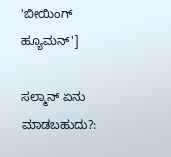'ಬೀಯಿಂಗ್ ಹ್ಯೂಮನ್']

ಸಲ್ಮಾನ್ ಏನು ಮಾಡಬಹುದು?: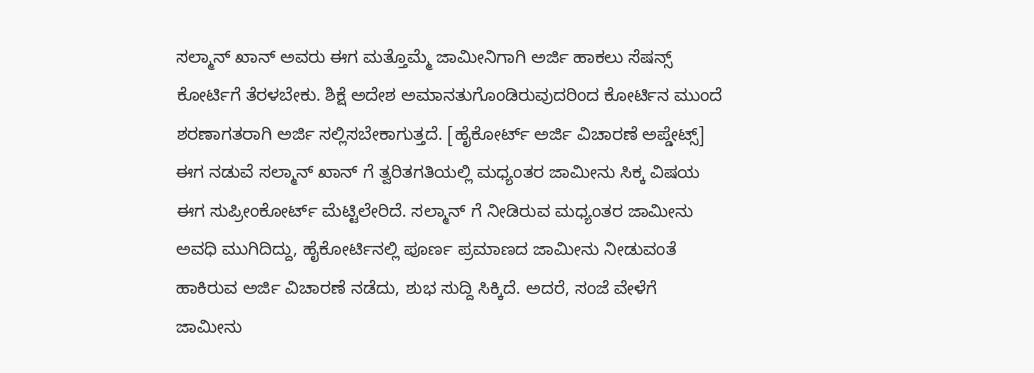ಸಲ್ಮಾನ್ ಖಾನ್ ಅವರು ಈಗ ಮತ್ತೊಮ್ಮೆ ಜಾಮೀನಿಗಾಗಿ ಅರ್ಜಿ ಹಾಕಲು ಸೆಷನ್ಸ್ ಕೋರ್ಟಿಗೆ ತೆರಳಬೇಕು. ಶಿಕ್ಷೆ ಅದೇಶ ಅಮಾನತುಗೊಂಡಿರುವುದರಿಂದ ಕೋರ್ಟಿನ ಮುಂದೆ ಶರಣಾಗತರಾಗಿ ಅರ್ಜಿ ಸಲ್ಲಿಸಬೇಕಾಗುತ್ತದೆ. [ಹೈಕೋರ್ಟ್ ಅರ್ಜಿ ವಿಚಾರಣೆ ಅಪ್ಡೇಟ್ಸ್]
ಈಗ ನಡುವೆ ಸಲ್ಮಾನ್ ಖಾನ್ ಗೆ ತ್ವರಿತಗತಿಯಲ್ಲಿ ಮಧ್ಯಂತರ ಜಾಮೀನು ಸಿಕ್ಕ ವಿಷಯ ಈಗ ಸುಪ್ರೀಂಕೋರ್ಟ್ ಮೆಟ್ಟಿಲೇರಿದೆ. ಸಲ್ಮಾನ್ ಗೆ ನೀಡಿರುವ ಮಧ್ಯಂತರ ಜಾಮೀನು ಅವಧಿ ಮುಗಿದಿದ್ದು, ಹೈಕೋರ್ಟಿನಲ್ಲಿ ಪೂರ್ಣ ಪ್ರಮಾಣದ ಜಾಮೀನು ನೀಡುವಂತೆ ಹಾಕಿರುವ ಅರ್ಜಿ ವಿಚಾರಣೆ ನಡೆದು, ಶುಭ ಸುದ್ದಿ ಸಿಕ್ಕಿದೆ. ಅದರೆ, ಸಂಜೆ ವೇಳೆಗೆ ಜಾಮೀನು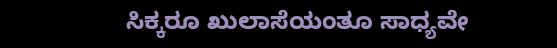ಸಿಕ್ಕರೂ ಖುಲಾಸೆಯಂತೂ ಸಾಧ್ಯವೇ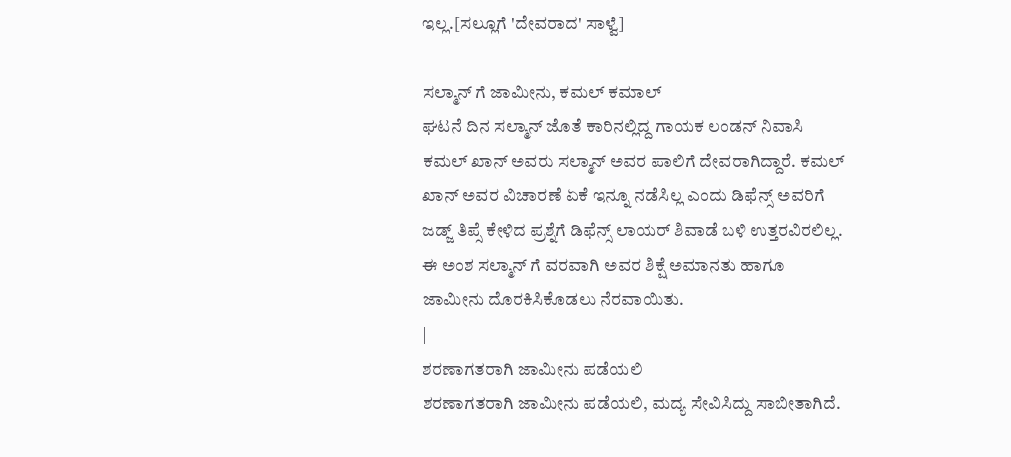ಇಲ್ಲ.[ಸಲ್ಲೂಗೆ 'ದೇವರಾದ' ಸಾಳ್ವೆ]

ಸಲ್ಮಾನ್ ಗೆ ಜಾಮೀನು, ಕಮಲ್ ಕಮಾಲ್
ಘಟನೆ ದಿನ ಸಲ್ಮಾನ್ ಜೊತೆ ಕಾರಿನಲ್ಲಿದ್ದ ಗಾಯಕ ಲಂಡನ್ ನಿವಾಸಿ ಕಮಲ್ ಖಾನ್ ಅವರು ಸಲ್ಮಾನ್ ಅವರ ಪಾಲಿಗೆ ದೇವರಾಗಿದ್ದಾರೆ. ಕಮಲ್ ಖಾನ್ ಅವರ ವಿಚಾರಣೆ ಏಕೆ ಇನ್ನೂ ನಡೆಸಿಲ್ಲ ಎಂದು ಡಿಫೆನ್ಸ್ ಅವರಿಗೆ ಜಡ್ಜ್ ತಿಪ್ಸೆ ಕೇಳಿದ ಪ್ರಶ್ನೆಗೆ ಡಿಫೆನ್ಸ್ ಲಾಯರ್ ಶಿವಾಡೆ ಬಳಿ ಉತ್ತರವಿರಲಿಲ್ಲ. ಈ ಅಂಶ ಸಲ್ಮಾನ್ ಗೆ ವರವಾಗಿ ಅವರ ಶಿಕ್ಷೆ ಅಮಾನತು ಹಾಗೂ ಜಾಮೀನು ದೊರಕಿಸಿಕೊಡಲು ನೆರವಾಯಿತು.
|
ಶರಣಾಗತರಾಗಿ ಜಾಮೀನು ಪಡೆಯಲಿ
ಶರಣಾಗತರಾಗಿ ಜಾಮೀನು ಪಡೆಯಲಿ, ಮದ್ಯ ಸೇವಿಸಿದ್ದು ಸಾಬೀತಾಗಿದೆ.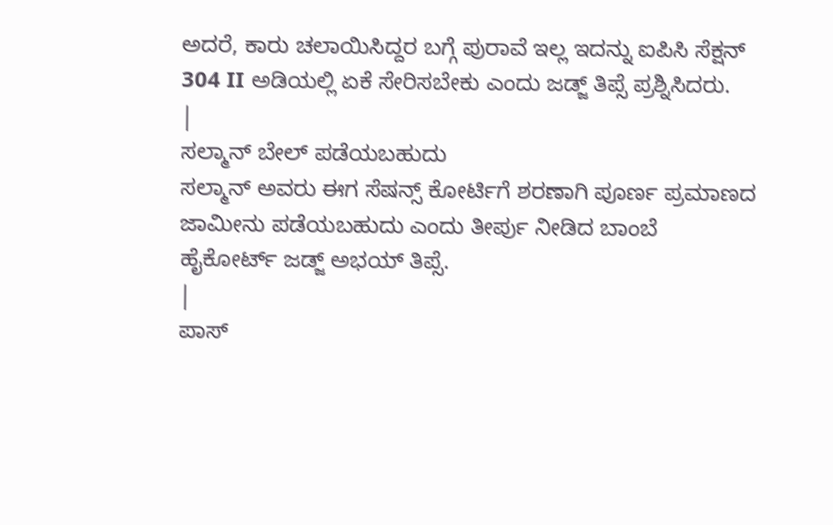ಅದರೆ, ಕಾರು ಚಲಾಯಿಸಿದ್ದರ ಬಗ್ಗೆ ಪುರಾವೆ ಇಲ್ಲ ಇದನ್ನು ಐಪಿಸಿ ಸೆಕ್ಷನ್ 304 II ಅಡಿಯಲ್ಲಿ ಏಕೆ ಸೇರಿಸಬೇಕು ಎಂದು ಜಡ್ಜ್ ತಿಪ್ಸೆ ಪ್ರಶ್ನಿಸಿದರು.
|
ಸಲ್ಮಾನ್ ಬೇಲ್ ಪಡೆಯಬಹುದು
ಸಲ್ಮಾನ್ ಅವರು ಈಗ ಸೆಷನ್ಸ್ ಕೋರ್ಟಿಗೆ ಶರಣಾಗಿ ಪೂರ್ಣ ಪ್ರಮಾಣದ ಜಾಮೀನು ಪಡೆಯಬಹುದು ಎಂದು ತೀರ್ಪು ನೀಡಿದ ಬಾಂಬೆ ಹೈಕೋರ್ಟ್ ಜಡ್ಜ್ ಅಭಯ್ ತಿಪ್ಸೆ.
|
ಪಾಸ್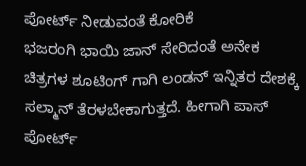ಪೋರ್ಟ್ ನೀಡುವಂತೆ ಕೋರಿಕೆ
ಭಜರಂಗಿ ಭಾಯಿ ಜಾನ್ ಸೇರಿದಂತೆ ಅನೇಕ ಚಿತ್ರಗಳ ಶೂಟಿಂಗ್ ಗಾಗಿ ಲಂಡನ್ ಇನ್ನಿತರ ದೇಶಕ್ಕೆ ಸಲ್ಮಾನ್ ತೆರಳಬೇಕಾಗುತ್ತದೆ. ಹೀಗಾಗಿ ಪಾಸ್ ಪೋರ್ಟ್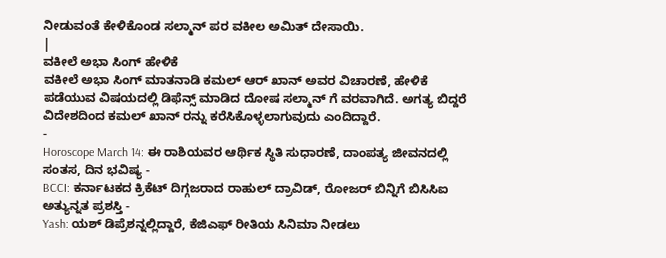ನೀಡುವಂತೆ ಕೇಳಿಕೊಂಡ ಸಲ್ಮಾನ್ ಪರ ವಕೀಲ ಅಮಿತ್ ದೇಸಾಯಿ.
|
ವಕೀಲೆ ಅಭಾ ಸಿಂಗ್ ಹೇಳಿಕೆ
ವಕೀಲೆ ಅಭಾ ಸಿಂಗ್ ಮಾತನಾಡಿ ಕಮಲ್ ಆರ್ ಖಾನ್ ಅವರ ವಿಚಾರಣೆ, ಹೇಳಿಕೆ ಪಡೆಯುವ ವಿಷಯದಲ್ಲಿ ಡಿಫೆನ್ಸ್ ಮಾಡಿದ ದೋಷ ಸಲ್ಮಾನ್ ಗೆ ವರವಾಗಿದೆ. ಅಗತ್ಯ ಬಿದ್ದರೆ ವಿದೇಶದಿಂದ ಕಮಲ್ ಖಾನ್ ರನ್ನು ಕರೆಸಿಕೊಳ್ಳಲಾಗುವುದು ಎಂದಿದ್ದಾರೆ.
-
Horoscope March 14: ಈ ರಾಶಿಯವರ ಆರ್ಥಿಕ ಸ್ಥಿತಿ ಸುಧಾರಣೆ, ದಾಂಪತ್ಯ ಜೀವನದಲ್ಲಿ ಸಂತಸ, ದಿನ ಭವಿಷ್ಯ -
BCCI: ಕರ್ನಾಟಕದ ಕ್ರಿಕೆಟ್ ದಿಗ್ಗಜರಾದ ರಾಹುಲ್ ದ್ರಾವಿಡ್, ರೋಜರ್ ಬಿನ್ನಿಗೆ ಬಿಸಿಸಿಐ ಅತ್ಯುನ್ನತ ಪ್ರಶಸ್ತಿ -
Yash: ಯಶ್ ಡಿಪ್ರೆಶನ್ನಲ್ಲಿದ್ದಾರೆ, ಕೆಜಿಎಫ್ ರೀತಿಯ ಸಿನಿಮಾ ನೀಡಲು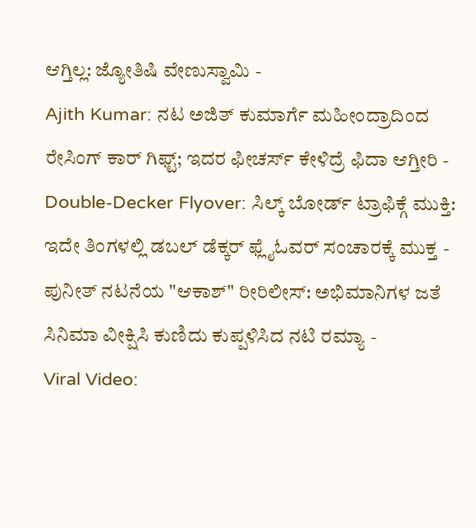ಆಗ್ತಿಲ್ಲ: ಜ್ಯೋತಿಷಿ ವೇಣುಸ್ವಾಮಿ -
Ajith Kumar: ನಟ ಅಜಿತ್ ಕುಮಾರ್ಗೆ ಮಹೀಂದ್ರಾದಿಂದ ರೇಸಿಂಗ್ ಕಾರ್ ಗಿಫ್ಟ್; ಇದರ ಫೀಚರ್ಸ್ ಕೇಳಿದ್ರೆ ಫಿದಾ ಆಗ್ತೀರಿ -
Double-Decker Flyover: ಸಿಲ್ಕ್ ಬೋರ್ಡ್ ಟ್ರಾಫಿಕ್ಗೆ ಮುಕ್ತಿ: ಇದೇ ತಿಂಗಳಲ್ಲಿ ಡಬಲ್ ಡೆಕ್ಕರ್ ಫ್ಲೈಓವರ್ ಸಂಚಾರಕ್ಕೆ ಮುಕ್ತ -
ಪುನೀತ್ ನಟನೆಯ "ಆಕಾಶ್" ರೀರಿಲೀಸ್: ಅಭಿಮಾನಿಗಳ ಜತೆ ಸಿನಿಮಾ ವೀಕ್ಷಿಸಿ ಕುಣಿದು ಕುಪ್ಪಳಿಸಿದ ನಟಿ ರಮ್ಯಾ -
Viral Video: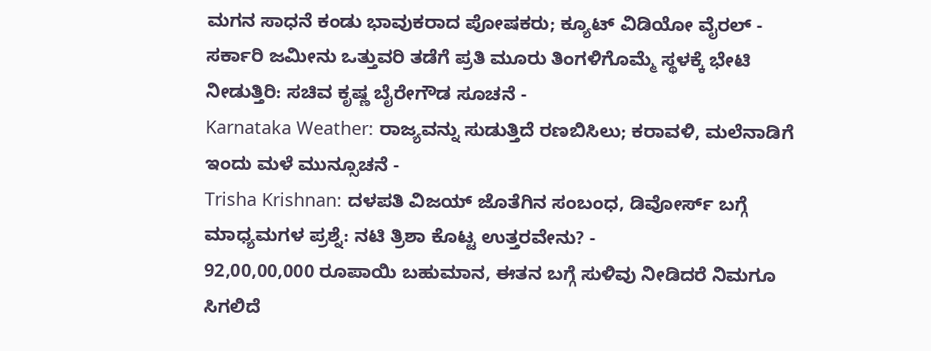ಮಗನ ಸಾಧನೆ ಕಂಡು ಭಾವುಕರಾದ ಪೋಷಕರು; ಕ್ಯೂಟ್ ವಿಡಿಯೋ ವೈರಲ್ -
ಸರ್ಕಾರಿ ಜಮೀನು ಒತ್ತುವರಿ ತಡೆಗೆ ಪ್ರತಿ ಮೂರು ತಿಂಗಳಿಗೊಮ್ಮೆ ಸ್ಥಳಕ್ಕೆ ಭೇಟಿ ನೀಡುತ್ತಿರಿ: ಸಚಿವ ಕೃಷ್ಣ ಬೈರೇಗೌಡ ಸೂಚನೆ -
Karnataka Weather: ರಾಜ್ಯವನ್ನು ಸುಡುತ್ತಿದೆ ರಣಬಿಸಿಲು; ಕರಾವಳಿ, ಮಲೆನಾಡಿಗೆ ಇಂದು ಮಳೆ ಮುನ್ಸೂಚನೆ -
Trisha Krishnan: ದಳಪತಿ ವಿಜಯ್ ಜೊತೆಗಿನ ಸಂಬಂಧ, ಡಿವೋರ್ಸ್ ಬಗ್ಗೆ ಮಾಧ್ಯಮಗಳ ಪ್ರಶ್ನೆ: ನಟಿ ತ್ರಿಶಾ ಕೊಟ್ಟ ಉತ್ತರವೇನು? -
92,00,00,000 ರೂಪಾಯಿ ಬಹುಮಾನ, ಈತನ ಬಗ್ಗೆ ಸುಳಿವು ನೀಡಿದರೆ ನಿಮಗೂ ಸಿಗಲಿದೆ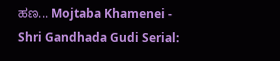ಹಣ... Mojtaba Khamenei -
Shri Gandhada Gudi Serial: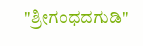"ಶ್ರೀಗಂಧದಗುಡಿ"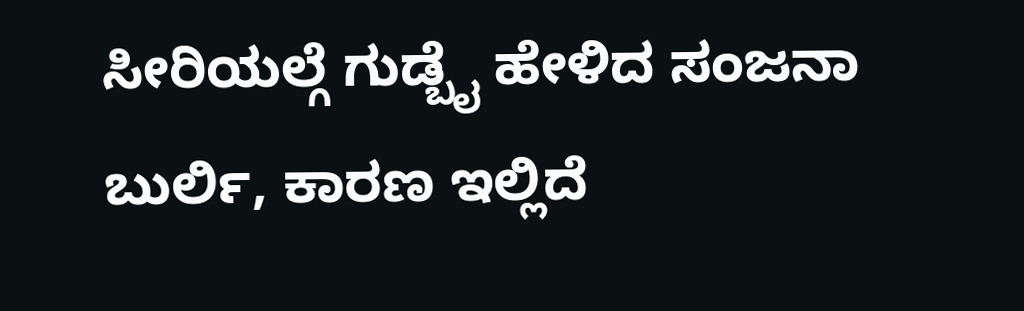ಸೀರಿಯಲ್ಗೆ ಗುಡ್ಬೈ ಹೇಳಿದ ಸಂಜನಾ ಬುರ್ಲಿ, ಕಾರಣ ಇಲ್ಲಿದೆ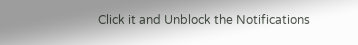Click it and Unblock the Notifications